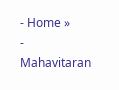- Home »
- Mahavitaran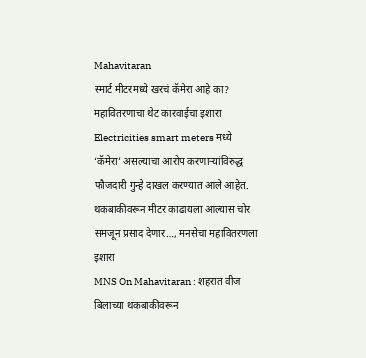Mahavitaran
स्मार्ट मीटरमध्ये खरचं कॅमेरा आहे का? महावितरणाचा थेट कारवाईचा इशारा
Electricities smart meters मध्ये ‘कॅमेरा’ असल्याचा आरोप करणाऱ्यांविरुद्ध फौजदारी गुन्हे दाखल करण्यात आले आहेत.
थकबाकीवरून मीटर काढायला आल्यास चोर समजून प्रसाद देणार…, मनसेचा महावितरणला इशारा
MNS On Mahavitaran : शहरात वीज बिलाच्या थकबाकीवरून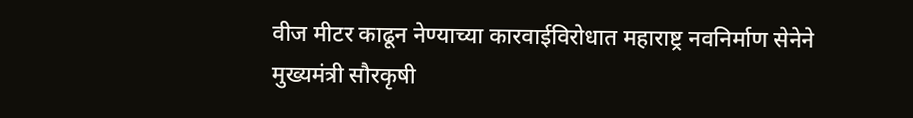वीज मीटर काढून नेण्याच्या कारवाईविरोधात महाराष्ट्र नवनिर्माण सेनेने
मुख्यमंत्री सौरकृषी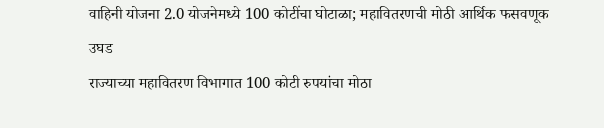वाहिनी योजना 2.0 योजनेमध्ये 100 कोटींचा घोटाळा; महावितरणची मोठी आर्थिक फसवणूक उघड
राज्याच्या महावितरण विभागात 100 कोटी रुपयांचा मोठा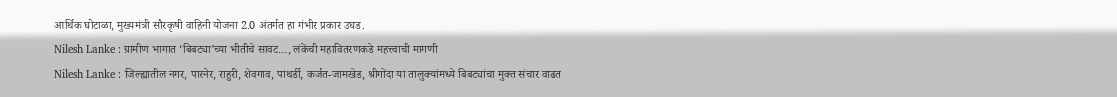आर्थिक घोटाळा, मुख्यमंत्री सौरकृषी वाहिनी योजना 2.0 अंतर्गत हा गंभीर प्रकार उघड.
Nilesh Lanke : ग्रामीण भागात ‘बिबट्या’च्या भीतीचे सावट…, लंकेंची महावितरणकडे महत्त्वाची मागणी
Nilesh Lanke : जिल्ह्यातील नगर, पारनेर, राहुरी, शेवगाव, पाथर्डी, कर्जत-जामखेड, श्रीगोंदा या तालुक्यांमध्ये बिबट्यांचा मुक्त संचार वाढत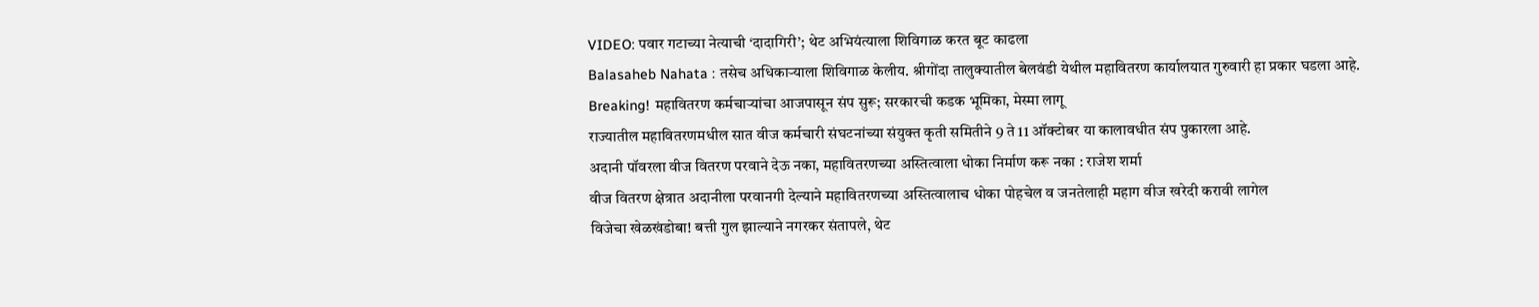VIDEO: पवार गटाच्या नेत्याची ‘दादागिरी’; थेट अभियंत्याला शिविगाळ करत बूट काढला
Balasaheb Nahata : तसेच अधिकाऱ्याला शिविगाळ केलीय. श्रीगोंदा तालुक्यातील बेलवंडी येथील महावितरण कार्यालयात गुरुवारी हा प्रकार घडला आहे.
Breaking! महावितरण कर्मचाऱ्यांचा आजपासून संप सुरू; सरकारची कडक भूमिका, मेस्मा लागू
राज्यातील महावितरणमधील सात वीज कर्मचारी संघटनांच्या संयुक्त कृती समितीने 9 ते 11 ऑक्टोबर या कालावधीत संप पुकारला आहे.
अदानी पॉवरला वीज वितरण परवाने देऊ नका, महावितरणच्या अस्तित्वाला धोका निर्माण करू नका : राजेश शर्मा
वीज वितरण क्षेत्रात अदानीला परवानगी देल्याने महावितरणच्या अस्तित्वालाच धोका पोहचेल व जनतेलाही महाग वीज खरेदी करावी लागेल
विजेचा खेळखंडोबा! बत्ती गुल झाल्याने नगरकर संतापले, थेट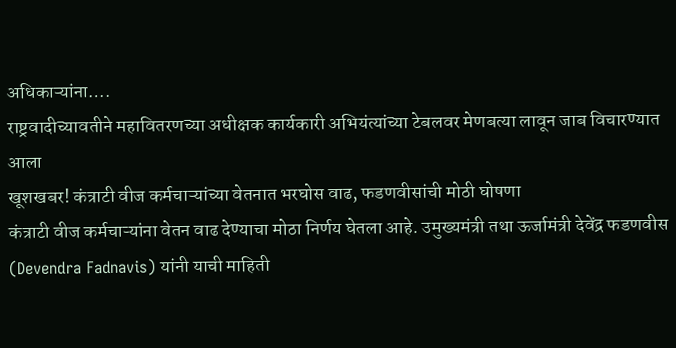अधिकाऱ्यांना….
राष्ट्रवादीच्यावतीने महावितरणच्या अधीक्षक कार्यकारी अभियंत्यांच्या टेबलवर मेणबत्या लावून जाब विचारण्यात आला
खूशखबर! कंत्राटी वीज कर्मचाऱ्यांच्या वेतनात भरघोस वाढ, फडणवीसांची मोठी घोषणा
कंत्राटी वीज कर्मचाऱ्यांना वेतन वाढ देण्याचा मोठा निर्णय घेतला आहे. उमुख्यमंत्री तथा ऊर्जामंत्री देवेंद्र फडणवीस (Devendra Fadnavis) यांनी याची माहिती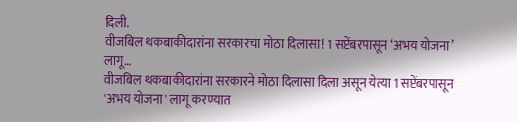दिली.
वीजबिल थकबाकीदारांना सरकारचा मोठा दिलासा! 1 सप्टेंबरपासून ‘अभय योजना’ लागू…
वीजबिल थकबाकीदारांना सरकारने मोठा दिलासा दिला असून येत्या 1 सप्टेंबरपासून 'अभय योजना' लागू करण्यात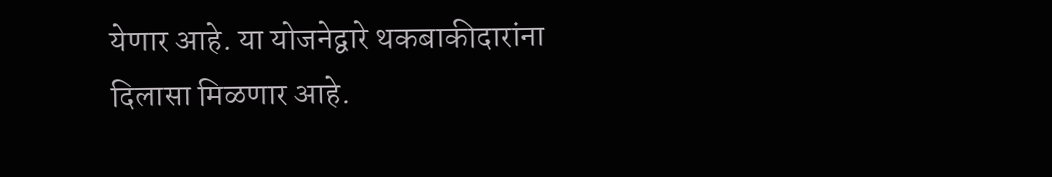येणार आहे. या योजनेद्वारे थकबाकीदारांना दिलासा मिळणार आहे.